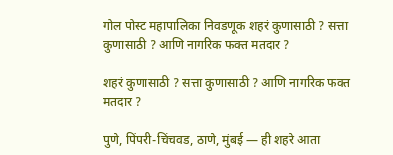गोल पोस्ट महापालिका निवडणूक शहरं कुणासाठी ? सत्ता कुणासाठी ? आणि नागरिक फक्त मतदार ?

शहरं कुणासाठी ? सत्ता कुणासाठी ? आणि नागरिक फक्त मतदार ?

पुणे, पिंपरी-चिंचवड, ठाणे, मुंबई — ही शहरे आता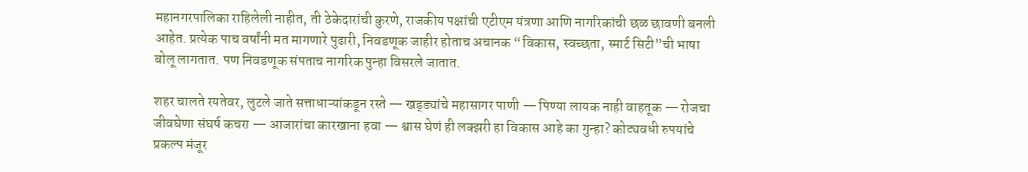महानगरपालिका राहिलेली नाहीत, ती ठेकेदारांची कुरणे, राजकीय पक्षांची एटीएम यंत्रणा आणि नागरिकांची छळ छावणी बनली आहेत. प्रत्येक पाच वर्षांनी मत मागणारे पुढारी, निवडणूक जाहीर होताच अचानक “विकास, स्वच्छता, स्मार्ट सिटी”ची भाषा बोलू लागतात. पण निवडणूक संपताच नागरिक पुन्हा विसरले जातात.

शहर चालते रयतेवर, लुटले जाते सत्ताधाऱ्यांकडून रस्ते — खड्ड्यांचे महासागर पाणी — पिण्या लायक नाही वाहतूक — रोजचा जीवघेणा संघर्ष कचरा — आजारांचा कारखाना हवा — श्वास घेणं ही लक्झरी हा विकास आहे का गुन्हा? कोट्यवधी रुपयांचे प्रकल्प मंजूर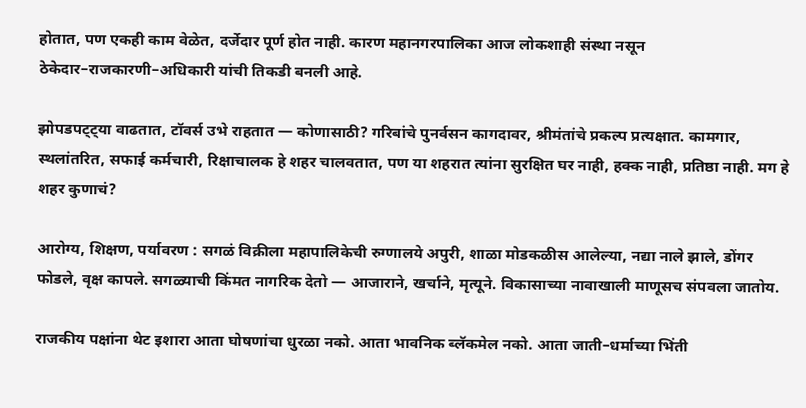होतात, पण एकही काम वेळेत, दर्जेदार पूर्ण होत नाही. कारण महानगरपालिका आज लोकशाही संस्था नसून ठेकेदार–राजकारणी–अधिकारी यांची तिकडी बनली आहे.

झोपडपट्ट्या वाढतात, टॉवर्स उभे राहतात — कोणासाठी? गरिबांचे पुनर्वसन कागदावर, श्रीमंतांचे प्रकल्प प्रत्यक्षात. कामगार, स्थलांतरित, सफाई कर्मचारी, रिक्षाचालक हे शहर चालवतात, पण या शहरात त्यांना सुरक्षित घर नाही, हक्क नाही, प्रतिष्ठा नाही. मग हे शहर कुणाचं?

आरोग्य, शिक्षण, पर्यावरण : सगळं विक्रीला महापालिकेची रुग्णालये अपुरी, शाळा मोडकळीस आलेल्या, नद्या नाले झाले, डोंगर फोडले, वृक्ष कापले. सगळ्याची किंमत नागरिक देतो — आजाराने, खर्चाने, मृत्यूने. विकासाच्या नावाखाली माणूसच संपवला जातोय.

राजकीय पक्षांना थेट इशारा आता घोषणांचा धुरळा नको. आता भावनिक ब्लॅकमेल नको. आता जाती–धर्माच्या भिंती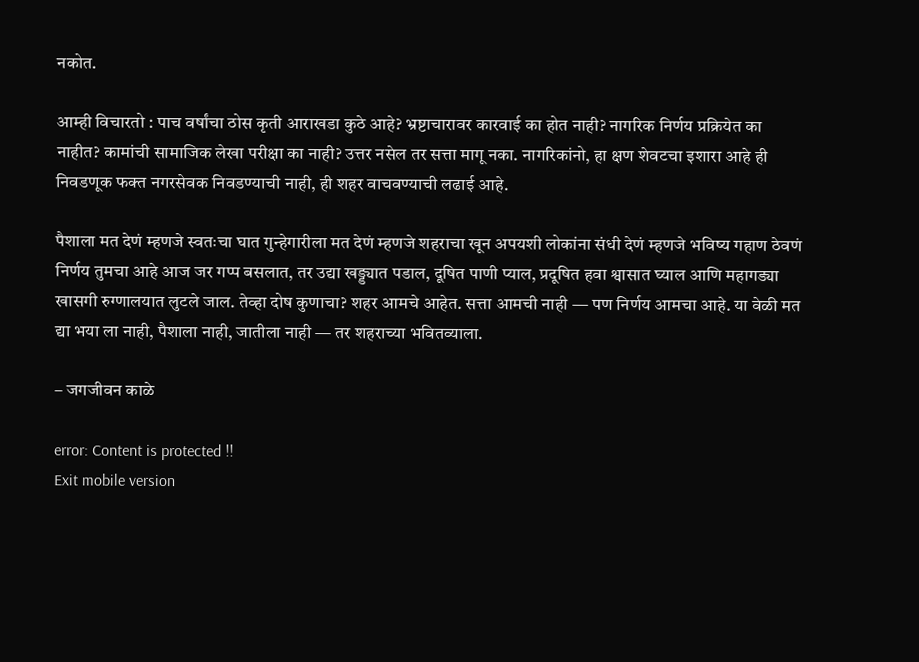नकोत.

आम्ही विचारतो : पाच वर्षांचा ठोस कृती आराखडा कुठे आहे? भ्रष्टाचारावर कारवाई का होत नाही? नागरिक निर्णय प्रक्रियेत का नाहीत? कामांची सामाजिक लेखा परीक्षा का नाही? उत्तर नसेल तर सत्ता मागू नका. नागरिकांनो, हा क्षण शेवटचा इशारा आहे ही निवडणूक फक्त नगरसेवक निवडण्याची नाही, ही शहर वाचवण्याची लढाई आहे.

पैशाला मत देणं म्हणजे स्वतःचा घात गुन्हेगारीला मत देणं म्हणजे शहराचा खून अपयशी लोकांना संधी देणं म्हणजे भविष्य गहाण ठेवणं निर्णय तुमचा आहे आज जर गप्प बसलात, तर उद्या खड्ड्यात पडाल, दूषित पाणी प्याल, प्रदूषित हवा श्वासात घ्याल आणि महागड्या खासगी रुग्णालयात लुटले जाल. तेव्हा दोष कुणाचा? शहर आमचे आहेत. सत्ता आमची नाही — पण निर्णय आमचा आहे. या वेळी मत द्या भया ला नाही, पैशाला नाही, जातीला नाही — तर शहराच्या भवितव्याला.

– जगजीवन काळे

error: Content is protected !!
Exit mobile version